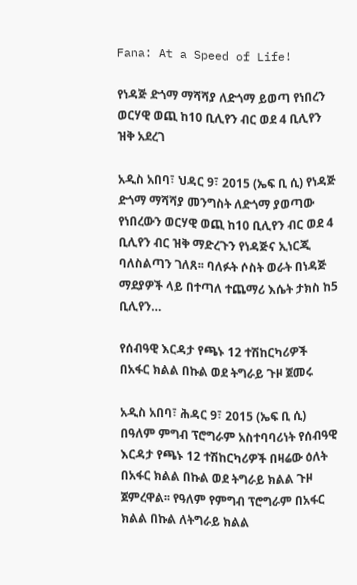Fana: At a Speed of Life!

የነዳጅ ድጎማ ማሻሻያ ለድጎማ ይወጣ የነበረን ወርሃዊ ወጪ ከ10 ቢሊየን ብር ወደ 4 ቢሊየን ዝቅ አደረገ

አዲስ አበባ፣ ህዳር 9፣ 2015 (ኤፍ ቢ ሲ) የነዳጅ ድጎማ ማሻሻያ መንግስት ለድጎማ ያወጣው የነበረውን ወርሃዊ ወጪ ከ10 ቢሊየን ብር ወደ 4 ቢሊየን ብር ዝቅ ማድረጉን የነዳጅና ኢነርጂ ባለስልጣን ገለጸ፡፡ ባለፉት ሶስት ወራት በነዳጅ ማደያዎች ላይ በተጣለ ተጨማሪ እሴት ታክስ ከ5 ቢሊየን…

የሰብዓዊ እርዳታ የጫኑ 12 ተሽከርካሪዎች በአፋር ክልል በኩል ወደ ትግራይ ጉዞ ጀመሩ

አዲስ አበባ፣ ሕዳር 9፣ 2015 (ኤፍ ቢ ሲ) በዓለም ምግብ ፕሮግራም አስተባባሪነት የሰብዓዊ እርዳታ የጫኑ 12 ተሽከርካሪዎች በዛሬው ዕለት በአፋር ክልል በኩል ወደ ትግራይ ክልል ጉዞ ጀምረዋል፡፡ የዓለም የምግብ ፕሮግራም በአፋር ክልል በኩል ለትግራይ ክልል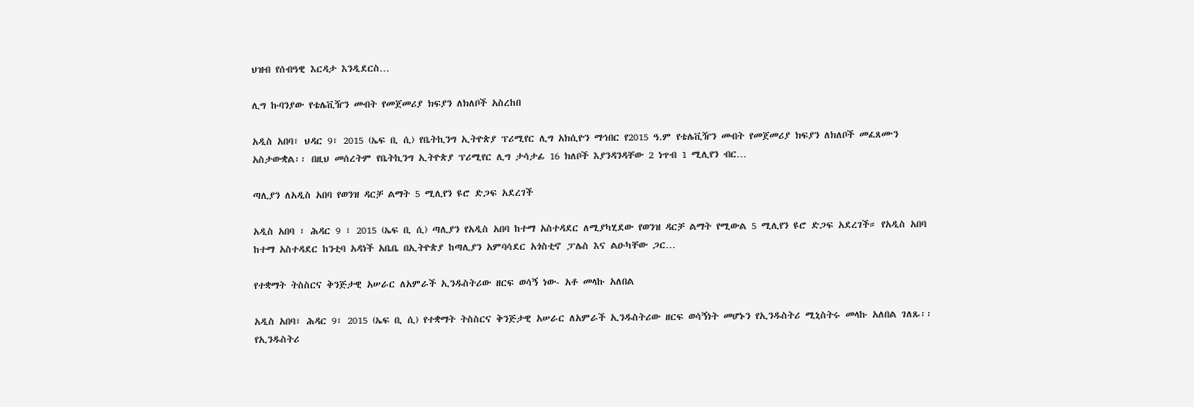ህዝብ የሰብዓዊ እርዳታ እንዲደርስ…

ሊግ ኩባንያው የቴሌቪዥን መብት የመጀመሪያ ክፍያን ለክለቦች አስረከበ

አዲስ አበባ፣ ህዳር 9፣ 2015 (ኤፍ ቢ ሲ) የቤትኪንግ ኢትዮጵያ ፕሪሚየር ሊግ አክሲዮን ማኅበር የ2015 ዓ.ም የቴሌቪዥን መብት የመጀመሪያ ክፍያን ለክለቦች መፈጸሙን አስታውቋል፡፡ በዚህ መሰረትም የቤትኪንግ ኢትዮጵያ ፕሪሚየር ሊግ ታሳታፊ 16 ክለቦች እያንዳንዳቸው 2 ነጥብ 1 ሚሊየን ብር…

ጣሊያን ለአዲስ አበባ የወንዝ ዳርቻ ልማት 5 ሚሊየን ዩሮ ድጋፍ አደረገች

አዲስ አበባ ፣ ሕዳር 9 ፣ 2015 (ኤፍ ቢ ሲ) ጣሊያን የአዲስ አበባ ከተማ አስተዳደር ለሚያካሂደው የወንዝ ዳርቻ ልማት የሚውል 5 ሚሊየን ዩሮ ድጋፍ አደረገች። የአዲስ አበባ ከተማ አስተዳደር ከንቲባ አዳነች አቤቤ በኢትዮጵያ ከጣሊያን አምባሳደር አጎስቲኖ ፓሌስ እና ልዑካቸው ጋር…

የተቋማት ትስስርና ቅንጅታዊ አሠራር ለአምራች ኢንዱስትሪው ዘርፍ ወሳኝ ነው- አቶ መላኩ አለበል

አዲስ አበባ፣ ሕዳር 9፣ 2015 (ኤፍ ቢ ሲ) የተቋማት ትስስርና ቅንጅታዊ አሠራር ለአምራች ኢንዱስትሪው ዘርፍ ወሳኝነት መሆኑን የኢንዱስትሪ ሚኒስትሩ መላኩ አለበል ገለጹ፡፡ የኢንዱስትሪ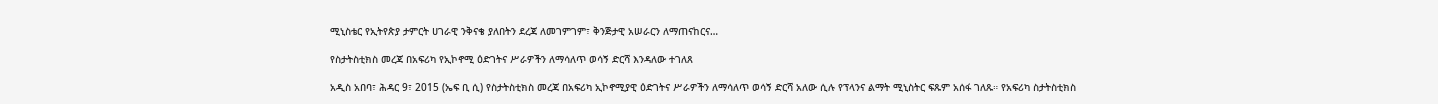ሚኒስቴር የኢትየጵያ ታምርት ሀገራዊ ንቅናቄ ያለበትን ደረጃ ለመገምገም፣ ቅንጅታዊ አሠራርን ለማጠናከርና…

የስታትስቲክስ መረጃ በአፍሪካ የኢኮኖሚ ዕድገትና ሥራዎችን ለማሳለጥ ወሳኝ ድርሻ እንዳለው ተገለጸ

አዲስ አበባ፣ ሕዳር 9፣ 2015 (ኤፍ ቢ ሲ) የስታትስቲክስ መረጃ በአፍሪካ ኢኮኖሚያዊ ዕድገትና ሥራዎችን ለማሳለጥ ወሳኝ ድርሻ አለው ሲሉ የፕላንና ልማት ሚኒስትር ፍጹም አሰፋ ገለጹ። የአፍሪካ ስታትስቲክስ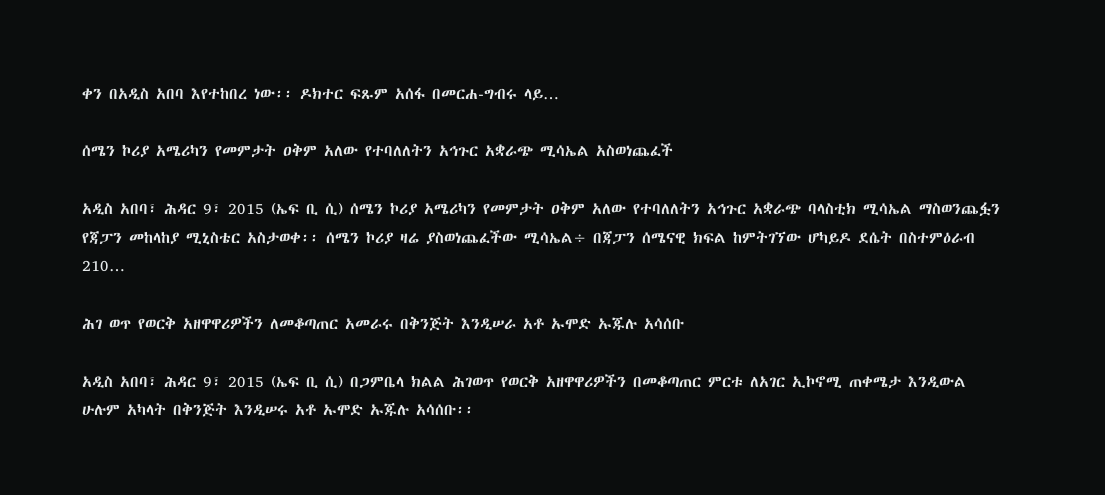ቀን በአዲስ አበባ እየተከበረ ነው፡፡ ዶክተር ፍጹም አሰፋ በመርሐ-ግብሩ ላይ…

ሰሜን ኮሪያ አሜሪካን የመምታት ዐቅም አለው የተባለለትን አኅጉር አቋራጭ ሚሳኤል አስወነጨፈች

አዲስ አበባ፣ ሕዳር 9፣ 2015 (ኤፍ ቢ ሲ) ሰሜን ኮሪያ አሜሪካን የመምታት ዐቅም አለው የተባለለትን አኅጉር አቋራጭ ባላስቲክ ሚሳኤል ማስወንጨፏን የጃፓን መከላከያ ሚኒስቴር አስታወቀ፡፡ ሰሜን ኮሪያ ዛሬ ያስወነጨፈችው ሚሳኤል÷ በጃፓን ሰሜናዊ ክፍል ከምትገኘው ሆካይዶ ደሴት በስተምዕራብ 210…

ሕገ ወጥ የወርቅ አዘዋዋሪዎችን ለመቆጣጠር አመራሩ በቅንጅት እንዲሠራ አቶ ኡሞድ ኡጁሉ አሳሰቡ

አዲስ አበባ፣ ሕዳር 9፣ 2015 (ኤፍ ቢ ሲ) በጋምቤላ ክልል ሕገወጥ የወርቅ አዘዋዋሪዎችን በመቆጣጠር ምርቱ ለአገር ኢኮኖሚ ጠቀሜታ እንዲውል ሁሉም አካላት በቅንጅት እንዲሠሩ አቶ ኡሞድ ኡጁሉ አሳሰቡ፡፡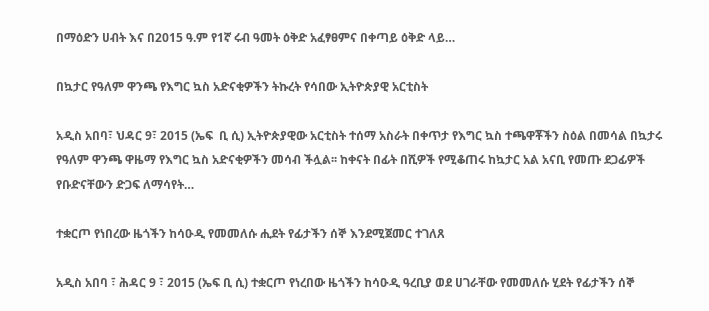በማዕድን ሀብት እና በ2015 ዓ.ም የ1ኛ ሩብ ዓመት ዕቅድ አፈፃፀምና በቀጣይ ዕቅድ ላይ…

በኳታር የዓለም ዋንጫ የእግር ኳስ አድናቂዎችን ትኩረት የሳበው ኢትዮጵያዊ አርቲስት

አዲስ አበባ፣ ህዳር 9፣ 2015 (ኤፍ  ቢ ሲ) ኢትዮጵያዊው አርቲስት ተሰማ አስራት በቀጥታ የእግር ኳስ ተጫዋቾችን ስዕል በመሳል በኳታሩ የዓለም ዋንጫ ዋዜማ የእግር ኳስ አድናቂዎችን መሳብ ችሏል፡፡ ከቀናት በፊት በሺዎች የሚቆጠሩ ከኳታር አል አናቢ የመጡ ደጋፊዎች የቡድናቸውን ድጋፍ ለማሳየት…

ተቋርጦ የነበረው ዜጎችን ከሳዑዲ የመመለሱ ሒደት የፊታችን ሰኞ እንደሚጀመር ተገለጸ

አዲስ አበባ ፣ ሕዳር 9 ፣ 2015 (ኤፍ ቢ ሲ) ተቋርጦ የነረበው ዜጎችን ከሳዑዲ ዓረቢያ ወደ ሀገራቸው የመመለሱ ሂደት የፊታችን ሰኞ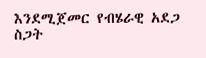እንደሚጀመር የብሄራዊ አደጋ ስጋት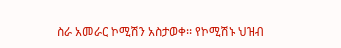ስራ አመራር ኮሚሽን አስታወቀ፡፡ የኮሚሽኑ ህዝብ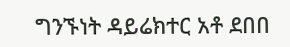ግንኙነት ዳይሬክተር አቶ ደበበ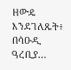ዘውዴ እንደገለጹት፥ በሳዑዲ ዓረቢያ…